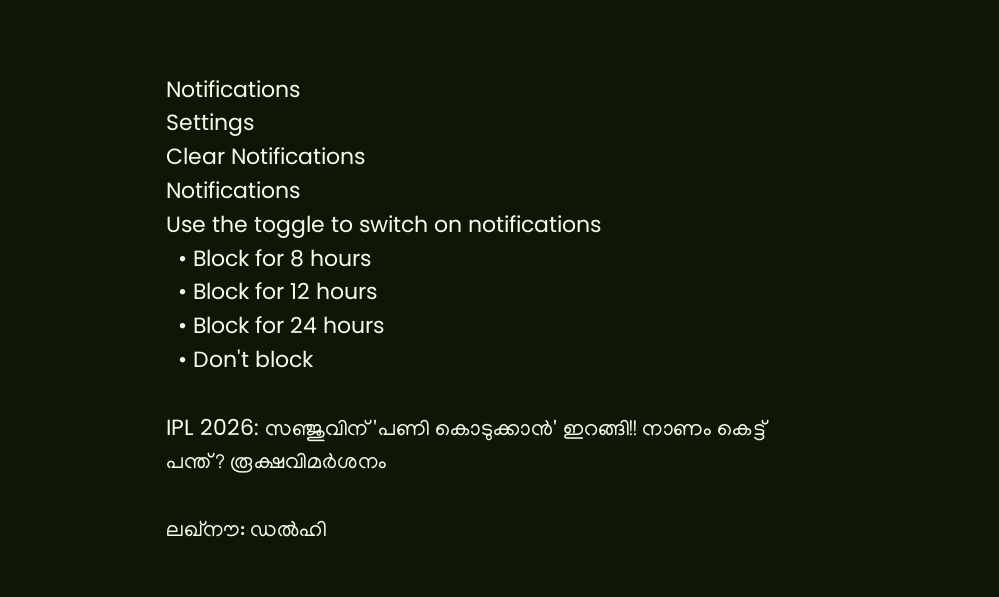Notifications
Settings
Clear Notifications
Notifications
Use the toggle to switch on notifications
  • Block for 8 hours
  • Block for 12 hours
  • Block for 24 hours
  • Don't block

IPL 2026: സഞ്ജുവിന് 'പണി കൊടുക്കാന്‍' ഇറങ്ങി!! നാണം കെട്ട് പന്ത്? രൂക്ഷവിമര്‍ശനം

ലഖ്‌നൗ: ഡല്‍ഹി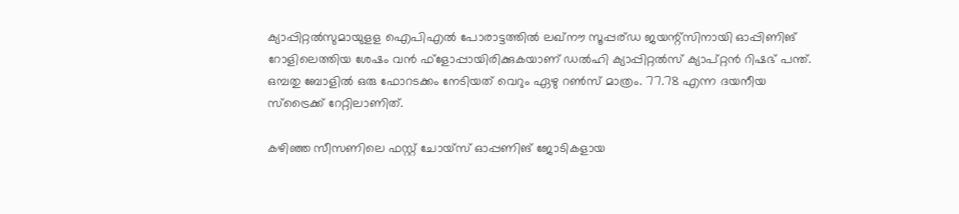ക്യാപ്പിറ്റല്‍സുമായുളള ഐപിഎല്‍ പോരാട്ടത്തില്‍ ലഖ്‌നൗ സൂപ്പര്ഡ ജയന്റ്‌സിനായി ഓപ്പിണിങ് റോളിലെത്തിയ ശേഷം വന്‍ ഫ്‌ളോപ്പായിരിക്കുകയാണ് ഡല്‍ഹി ക്യാപ്പിറ്റല്‍സ് ക്യാപ്റ്റന്‍ റിഷഭ് പന്ത്. ഒമ്പതു ബോളില്‍ ഒരു ഫോറടക്കം നേടിയത് വെറും ഏഴു റണ്‍സ് മാത്രം. 77.78 എന്ന ദയനീയ സ്‌ട്രൈക്ക് റേറ്റിലാണിത്.

കഴിഞ്ഞ സീസണിലെ ഫസ്റ്റ് ചോയ്‌സ് ഓപ്പണിങ് ജോടികളായ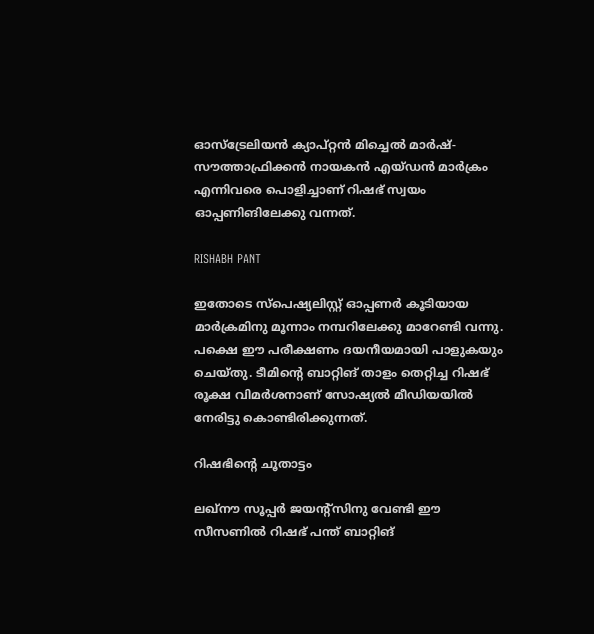ഓസ്‌ട്രേലിയന്‍ ക്യാപ്റ്റന്‍ മിച്ചെല്‍ മാര്‍ഷ്- സൗത്താഫ്രിക്കന്‍ നായകന്‍ എയ്ഡന്‍ മാര്‍ക്രം എന്നിവരെ പൊളിച്ചാണ് റിഷഭ് സ്വയം ഓപ്പണിങിലേക്കു വന്നത്.

RISHABH PANT

ഇതോടെ സ്‌പെഷ്യലിസ്റ്റ് ഓപ്പണര്‍ കൂടിയായ മാര്‍ക്രമിനു മൂന്നാം നമ്പറിലേക്കു മാറേണ്ടി വന്നു. പക്ഷെ ഈ പരീക്ഷണം ദയനീയമായി പാളുകയും ചെയ്തു. ടീമിന്റെ ബാറ്റിങ് താളം തെറ്റിച്ച റിഷഭ് രൂക്ഷ വിമര്‍ശനാണ് സോഷ്യല്‍ മീഡിയയില്‍ നേരിട്ടു കൊണ്ടിരിക്കുന്നത്.

റിഷഭിന്റെ ചൂതാട്ടം

ലഖ്‌നൗ സൂപ്പര്‍ ജയന്റ്‌സിനു വേണ്ടി ഈ സീസണില്‍ റിഷഭ് പന്ത് ബാറ്റിങ്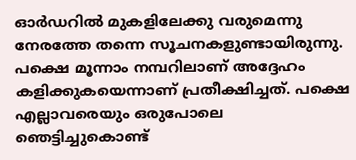ഓര്‍ഡറില്‍ മുകളിലേക്കു വരുമെന്നു നേരത്തേ തന്നെ സൂചനകളുണ്ടായിരുന്നു. പക്ഷെ മൂന്നാം നമ്പറിലാണ് അദ്ദേഹം കളിക്കുകയെന്നാണ് പ്രതീക്ഷിച്ചത്. പക്ഷെ എല്ലാവരെയും ഒരുപോലെ ഞെട്ടിച്ചുകൊണ്ട്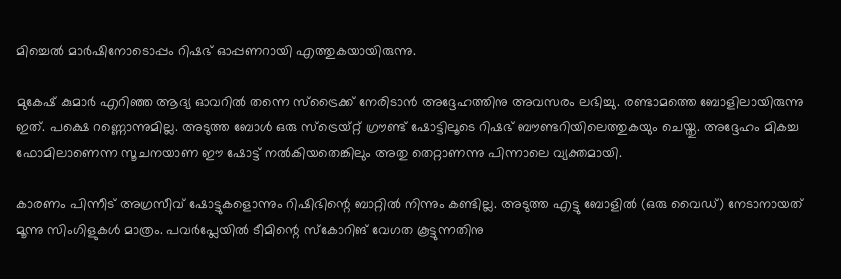മിച്ചെല്‍ മാര്‍ഷിനോടൊപ്പം റിഷഭ് ഓപ്പണറായി എത്തുകയായിരുന്നു.

മുകേഷ് കുമാര്‍ എറിഞ്ഞ ആദ്യ ഓവറില്‍ തന്നെ സ്‌ട്രൈക്ക് നേരിടാന്‍ അദ്ദേഹത്തിനു അവസരം ലഭിച്ചു. രണ്ടാമത്തെ ബോളിലായിരുന്നു ഇത്. പക്ഷെ റണ്ണൊന്നുമില്ല. അടുത്ത ബോള്‍ ഒരു സ്‌ട്രെയ്റ്റ് ഗ്രൗണ്ട് ഷോട്ടിലൂടെ റിഷഭ് ബൗണ്ടറിയിലെത്തുകയും ചെയ്തു. അദ്ദേഹം മികച്ച ഫോമിലാണെന്ന സൂചനയാണ ഈ ഷോട്ട് നല്‍കിയതെങ്കിലും അതു തെറ്റാണന്നു പിന്നാലെ വ്യക്തമായി.

കാരണം പിന്നീട് അഗ്രസീവ് ഷോട്ടുകളൊന്നും റിഷിഭിന്റെ ബാറ്റില്‍ നിന്നും കണ്ടില്ല. അടുത്ത എട്ടു ബോളില്‍ (ഒരു വൈഡ്) നേടാനായത് മൂന്നു സിംഗിളുകള്‍ മാത്രം. പവര്‍പ്ലേയില്‍ ടീമിന്റെ സ്‌കോറിങ് വേഗത കൂട്ടുന്നതിനു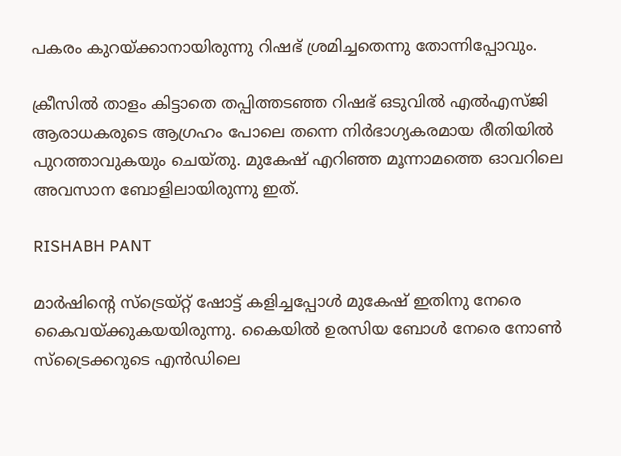പകരം കുറയ്ക്കാനായിരുന്നു റിഷഭ് ശ്രമിച്ചതെന്നു തോന്നിപ്പോവും.

ക്രീസില്‍ താളം കിട്ടാതെ തപ്പിത്തടഞ്ഞ റിഷഭ് ഒടുവില്‍ എല്‍എസ്ജി ആരാധകരുടെ ആഗ്രഹം പോലെ തന്നെ നിര്‍ഭാഗ്യകരമായ രീതിയില്‍ പുറത്താവുകയും ചെയ്തു. മുകേഷ് എറിഞ്ഞ മൂന്നാമത്തെ ഓവറിലെ അവസാന ബോളിലായിരുന്നു ഇത്.

RISHABH PANT

മാര്‍ഷിന്റെ സ്‌ട്രെയ്റ്റ് ഷോട്ട് കളിച്ചപ്പോള്‍ മുകേഷ് ഇതിനു നേരെ കൈവയ്ക്കുകയയിരുന്നു. കൈയില്‍ ഉരസിയ ബോള്‍ നേരെ നോണ്‍ സ്‌ട്രൈക്കറുടെ എന്‍ഡിലെ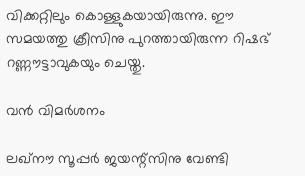വിക്കറ്റിലും കൊള്ളുകയായിരുന്നു. ഈ സമയത്തു ക്രീസിനു പുറത്തായിരുന്ന റിഷഭ് റണ്ണൗട്ടാവുകയും ചെയ്തു.

വന്‍ വിമര്‍ശനം

ലഖ്‌നൗ സൂപ്പര്‍ ജയന്റ്‌സിനു വേണ്ടി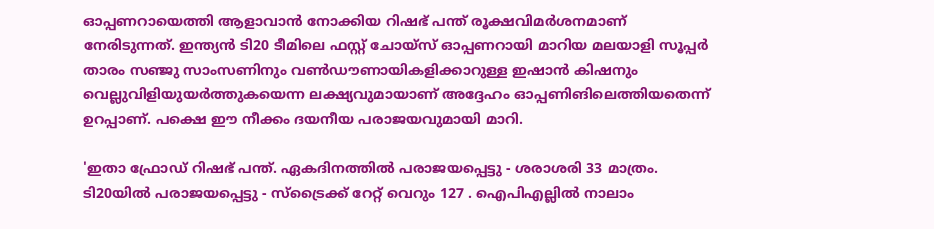ഓപ്പണറായെത്തി ആളാവാന്‍ നോക്കിയ റിഷഭ് പന്ത് രൂക്ഷവിമര്‍ശനമാണ് നേരിടുന്നത്. ഇന്ത്യന്‍ ടി20 ടീമിലെ ഫസ്റ്റ് ചോയ്‌സ് ഓപ്പണറായി മാറിയ മലയാളി സൂപ്പര്‍ താരം സഞ്ജു സാംസണിനും വണ്‍ഡൗണായികളിക്കാറുള്ള ഇഷാന്‍ കിഷനും വെല്ലുവിളിയുയര്‍ത്തുകയെന്ന ലക്ഷ്യവുമായാണ് അദ്ദേഹം ഓപ്പണിങിലെത്തിയതെന്ന് ഉറപ്പാണ്. പക്ഷെ ഈ നീക്കം ദയനീയ പരാജയവുമായി മാറി.

'ഇതാ ഫ്രോഡ് റിഷഭ് പന്ത്. ഏകദിനത്തില്‍ പരാജയപ്പെട്ടു - ശരാശരി 33 മാത്രം. ടി20യില്‍ പരാജയപ്പെട്ടു - സ്‌ട്രൈക്ക് റേറ്റ് വെറും 127 . ഐപിഎല്ലില്‍ നാലാം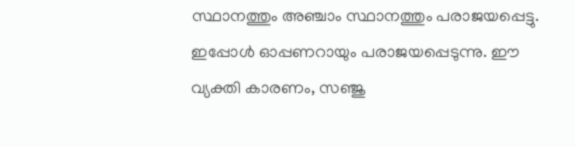സ്ഥാനത്തും അഞ്ചാം സ്ഥാനത്തും പരാജയപ്പെട്ടു. ഇപ്പോള്‍ ഓപ്പണറായും പരാജയപ്പെടുന്നു. ഈ വ്യക്തി കാരണം, സഞ്ജു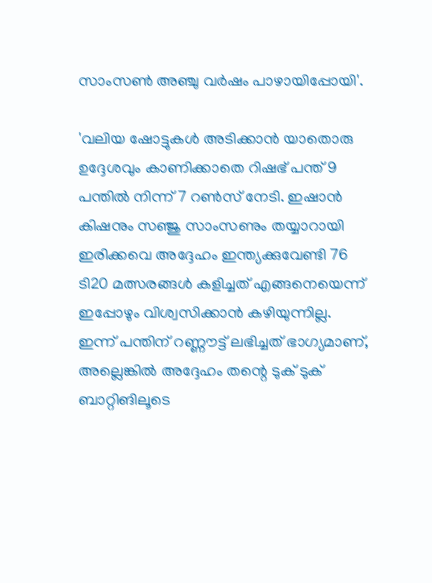സാംസണ്‍ അഞ്ചു വര്‍ഷം പാഴായിപ്പോയി'.

'വലിയ ഷോട്ടുകള്‍ അടിക്കാന്‍ യാതൊരു ഉദ്ദേശവും കാണിക്കാതെ റിഷഭ് പന്ത് 9 പന്തില്‍ നിന്ന് 7 റണ്‍സ് നേടി. ഇഷാന്‍ കിഷനും സഞ്ജു സാംസണും തയ്യാറായി ഇരിക്കവെ അദ്ദേഹം ഇന്ത്യക്കുവേണ്ടി 76 ടി20 മത്സരങ്ങള്‍ കളിച്ചത് എങ്ങനെയെന്ന് ഇപ്പോഴും വിശ്വസിക്കാന്‍ കഴിയുന്നില്ല. ഇന്ന് പന്തിന് റണ്ണൗട്ട് ലഭിച്ചത് ഭാഗ്യമാണ്, അല്ലെങ്കില്‍ അദ്ദേഹം തന്റെ ടുക് ടുക് ബാറ്റിങിലൂടെ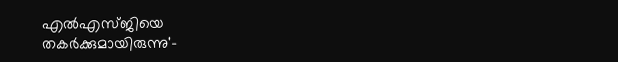എല്‍എസ്ജിയെ തകര്‍ക്കുമായിരുന്നു'-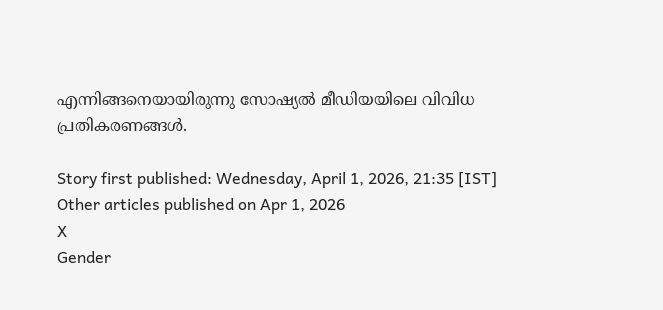എന്നിങ്ങനെയായിരുന്നു സോഷ്യല്‍ മീഡിയയിലെ വിവിധ പ്രതികരണങ്ങള്‍.

Story first published: Wednesday, April 1, 2026, 21:35 [IST]
Other articles published on Apr 1, 2026
X
Gender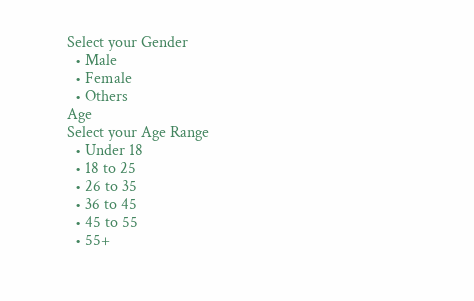Select your Gender
  • Male
  • Female
  • Others
Age
Select your Age Range
  • Under 18
  • 18 to 25
  • 26 to 35
  • 36 to 45
  • 45 to 55
  • 55+